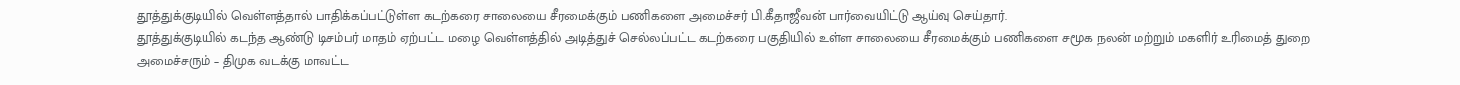தூத்துக்குடியில் வெள்ளத்தால் பாதிக்கப்பட்டுள்ள கடற்கரை சாலையை சீரமைக்கும் பணிகளை அமைச்சர் பி.கீதாஜீவன் பார்வையிட்டு ஆய்வு செய்தார்.
தூத்துக்குடியில் கடந்த ஆண்டு டிசம்பர் மாதம் ஏற்பட்ட மழை வெள்ளத்தில் அடித்துச் செல்லப்பட்ட கடற்கரை பகுதியில் உள்ள சாலையை சீரமைக்கும் பணிகளை சமூக நலன் மற்றும் மகளிர் உரிமைத் துறை அமைச்சரும் – திமுக வடக்கு மாவட்ட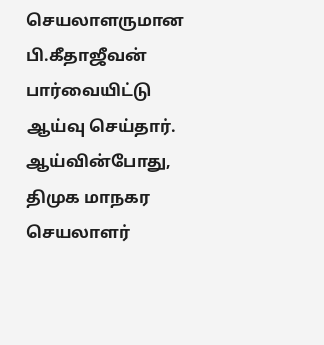செயலாளருமான பி.கீதாஜீவன் பார்வையிட்டு ஆய்வு செய்தார். ஆய்வின்போது, திமுக மாநகர செயலாளர்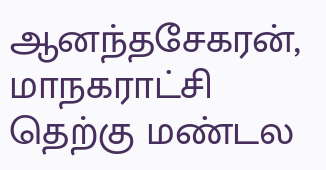ஆனந்தசேகரன், மாநகராட்சி தெற்கு மண்டல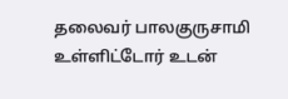தலைவர் பாலகுருசாமி உள்ளிட்டோர் உடன்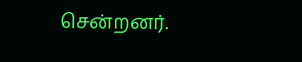சென்றனர்.